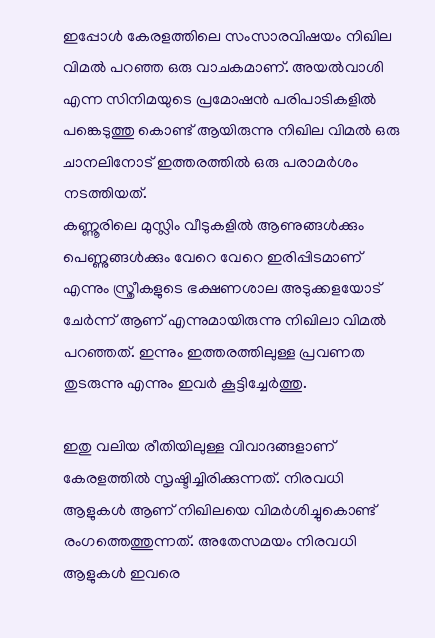ഇപ്പോൾ കേരളത്തിലെ സംസാരവിഷയം നിഖില വിമൽ പറഞ്ഞ ഒരു വാചകമാണ്. അയൽവാശി എന്ന സിനിമയുടെ പ്രമോഷൻ പരിപാടികളിൽ പങ്കെടുത്തു കൊണ്ട് ആയിരുന്നു നിഖില വിമൽ ഒരു ചാനലിനോട് ഇത്തരത്തിൽ ഒരു പരാമർശം നടത്തിയത്.
കണ്ണൂരിലെ മുസ്ലിം വീടുകളിൽ ആണുങ്ങൾക്കും പെണ്ണുങ്ങൾക്കും വേറെ വേറെ ഇരിപ്പിടമാണ് എന്നും സ്ത്രീകളുടെ ഭക്ഷണശാല അടുക്കളയോട് ചേർന്ന് ആണ് എന്നുമായിരുന്നു നിഖിലാ വിമൽ പറഞ്ഞത്. ഇന്നും ഇത്തരത്തിലുള്ള പ്രവണത തുടരുന്നു എന്നും ഇവർ കൂട്ടിച്ചേർത്തു.

ഇതു വലിയ രീതിയിലുള്ള വിവാദങ്ങളാണ് കേരളത്തിൽ സൃഷ്ടിച്ചിരിക്കുന്നത്. നിരവധി ആളുകൾ ആണ് നിഖിലയെ വിമർശിച്ചുകൊണ്ട് രംഗത്തെത്തുന്നത്. അതേസമയം നിരവധി ആളുകൾ ഇവരെ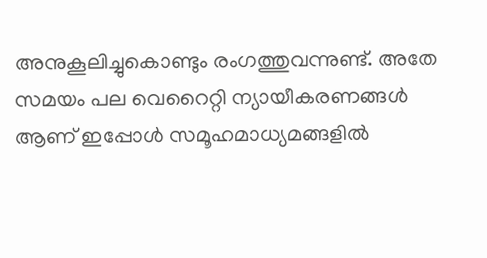അനുകൂലിച്ചുകൊണ്ടും രംഗത്തുവന്നുണ്ട്. അതേ സമയം പല വെറൈറ്റി ന്യായീകരണങ്ങൾ ആണ് ഇപ്പോൾ സമൂഹമാധ്യമങ്ങളിൽ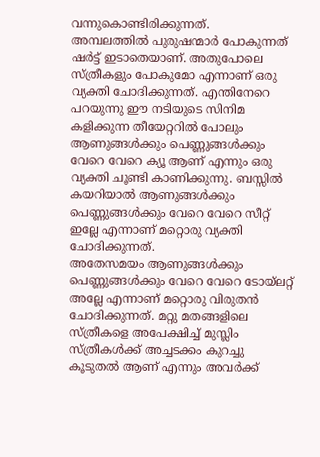വന്നുകൊണ്ടിരിക്കുന്നത്.
അമ്പലത്തിൽ പുരുഷന്മാർ പോകുന്നത് ഷർട്ട് ഇടാതെയാണ്. അതുപോലെ സ്ത്രീകളും പോകുമോ എന്നാണ് ഒരു വ്യക്തി ചോദിക്കുന്നത്. എന്തിനേറെ പറയുന്നു ഈ നടിയുടെ സിനിമ കളിക്കുന്ന തീയേറ്ററിൽ പോലും ആണുങ്ങൾക്കും പെണ്ണുങ്ങൾക്കും വേറെ വേറെ ക്യൂ ആണ് എന്നും ഒരു വ്യക്തി ചൂണ്ടി കാണിക്കുന്നു. ബസ്സിൽ കയറിയാൽ ആണുങ്ങൾക്കും പെണ്ണുങ്ങൾക്കും വേറെ വേറെ സീറ്റ് ഇല്ലേ എന്നാണ് മറ്റൊരു വ്യക്തി ചോദിക്കുന്നത്.
അതേസമയം ആണുങ്ങൾക്കും പെണ്ണുങ്ങൾക്കും വേറെ വേറെ ടോയ്ലറ്റ് അല്ലേ എന്നാണ് മറ്റൊരു വിരുതൻ ചോദിക്കുന്നത്. മറ്റു മതങ്ങളിലെ സ്ത്രീകളെ അപേക്ഷിച്ച് മുസ്ലിം സ്ത്രീകൾക്ക് അച്ചടക്കം കുറച്ചു കൂടുതൽ ആണ് എന്നും അവർക്ക്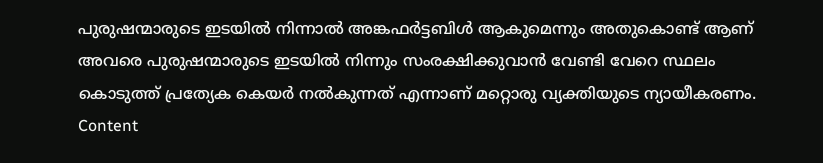പുരുഷന്മാരുടെ ഇടയിൽ നിന്നാൽ അങ്കഫർട്ടബിൾ ആകുമെന്നും അതുകൊണ്ട് ആണ് അവരെ പുരുഷന്മാരുടെ ഇടയിൽ നിന്നും സംരക്ഷിക്കുവാൻ വേണ്ടി വേറെ സ്ഥലം കൊടുത്ത് പ്രത്യേക കെയർ നൽകുന്നത് എന്നാണ് മറ്റൊരു വ്യക്തിയുടെ ന്യായീകരണം.
Content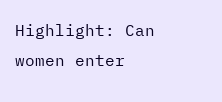Highlight: Can women enter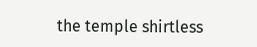the temple shirtless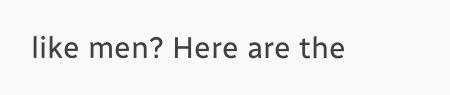like men? Here are the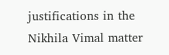justifications in the Nikhila Vimal matter